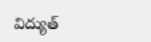విద్యుత్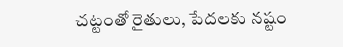చట్టంతో రైతులు, పేదలకు నష్టం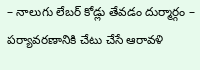– నాలుగు లేబర్ కోడ్లు తేవడం దుర్మార్గం – పర్యావరణానికి చేటు చేసే ఆరావళి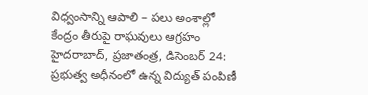విధ్వంసాన్ని ఆపాలి – పలు అంశాల్లో కేంద్రం తీరుపై రాఘవులు ఆగ్రహం హైదరాబాద్, ప్రజాతంత్ర, డిసెంబర్ 24: ప్రభుత్వ అధీనంలో ఉన్న విద్యుత్ పంపిణీ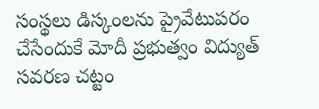సంస్థలు డిస్కంలను ప్రైవేటుపరం చేసేందుకే మోదీ ప్రభుత్వం విద్యుత్ సవరణ చట్టం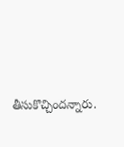తీసుకొచ్చిందన్నారు.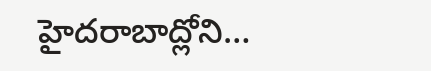హైదరాబాద్లోని…